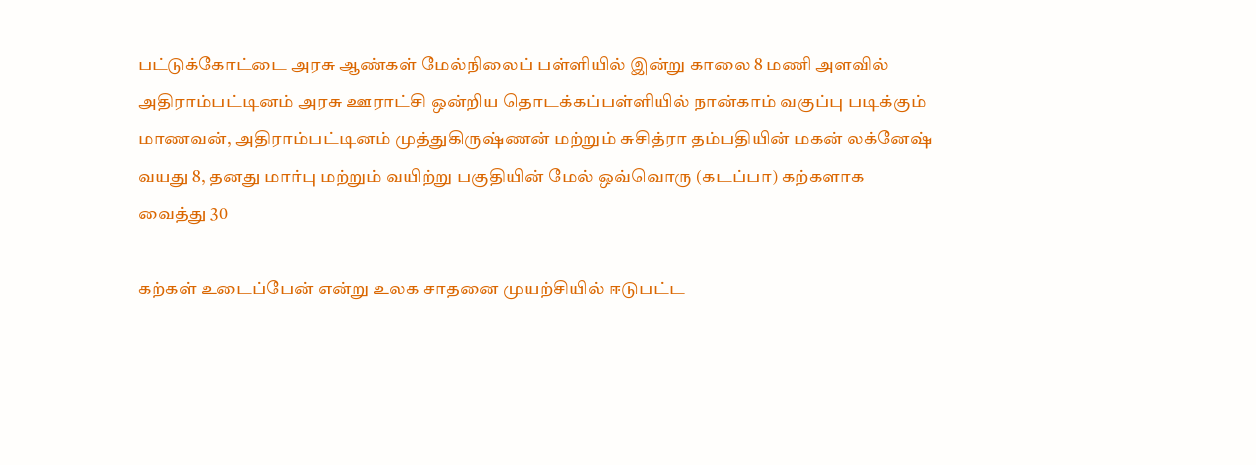பட்டுக்கோட்டை அரசு ஆண்கள் மேல்நிலைப் பள்ளியில் இன்று காலை 8 மணி அளவில் அதிராம்பட்டினம் அரசு ஊராட்சி ஒன்றிய தொடக்கப்பள்ளியில் நான்காம் வகுப்பு படிக்கும் மாணவன், அதிராம்பட்டினம் முத்துகிருஷ்ணன் மற்றும் சுசித்ரா தம்பதியின் மகன் லக்னேஷ் வயது 8, தனது மார்பு மற்றும் வயிற்று பகுதியின் மேல் ஒவ்வொரு (கடப்பா) கற்களாக வைத்து 30

கற்கள் உடைப்பேன் என்று உலக சாதனை முயற்சியில் ஈடுபட்ட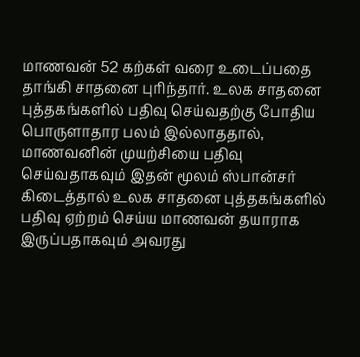மாணவன் 52 கற்கள் வரை உடைப்பதை தாங்கி சாதனை புரிந்தார். உலக சாதனை புத்தகங்களில் பதிவு செய்வதற்கு போதிய பொருளாதார பலம் இல்லாததால், மாணவனின் முயற்சியை பதிவு செய்வதாகவும் இதன் மூலம் ஸ்பான்சர் கிடைத்தால் உலக சாதனை புத்தகங்களில் பதிவு ஏற்றம் செய்ய மாணவன் தயாராக இருப்பதாகவும் அவரது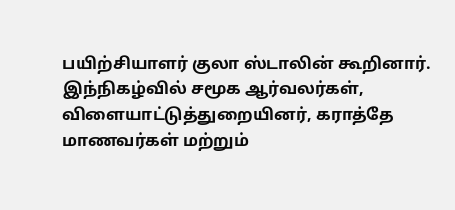பயிற்சியாளர் குலா ஸ்டாலின் கூறினார்.
இந்நிகழ்வில் சமூக ஆர்வலர்கள், விளையாட்டுத்துறையினர், கராத்தே மாணவர்கள் மற்றும்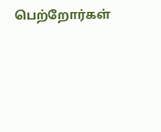பெற்றோர்கள்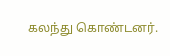கலந்து கொண்டனர்.